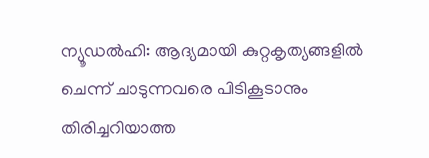ന്യൂഡല്‍ഹി: ആദ്യമായി കുറ്റകൃത്യങ്ങളില്‍ ചെന്ന് ചാടുന്നവരെ പിടികൂടാനും തിരിച്ചറിയാത്ത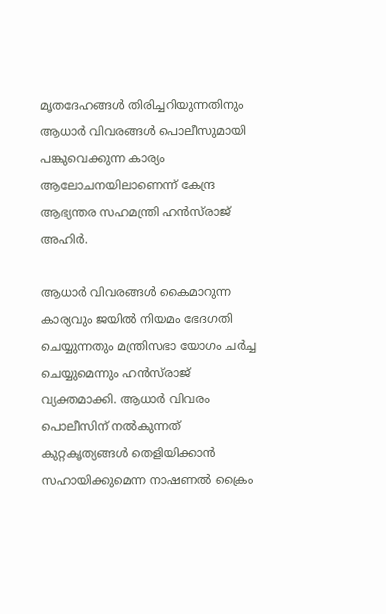മൃതദേഹങ്ങള്‍ തിരിച്ചറിയുന്നതിനും ആധാര്‍ വിവരങ്ങള്‍ പൊലീസുമായി പങ്കുവെക്കുന്ന കാര്യം ആലോചനയിലാണെന്ന് കേന്ദ്ര ആഭ്യന്തര സഹമന്ത്രി ഹന്‍സ്‌രാജ് അഹിര്‍.

ആധാര്‍ വിവരങ്ങള്‍ കൈമാറുന്ന കാര്യവും ജയില്‍ നിയമം ഭേദഗതി ചെയ്യുന്നതും മന്ത്രിസഭാ യോഗം ചര്‍ച്ച ചെയ്യുമെന്നും ഹന്‍സ്‌രാജ് വ്യക്തമാക്കി. ആധാര്‍ വിവരം പൊലീസിന് നല്‍കുന്നത് കുറ്റകൃത്യങ്ങള്‍ തെളിയിക്കാന്‍ സഹായിക്കുമെന്ന നാഷണല്‍ ക്രൈം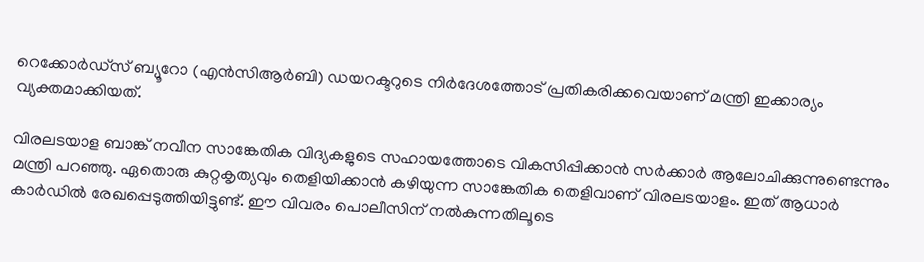റെക്കോര്‍ഡ്‌സ് ബ്യൂറോ (എന്‍സിആര്‍ബി) ഡയറക്ടറുടെ നിര്‍ദേശത്തോട് പ്രതികരിക്കവെയാണ് മന്ത്രി ഇക്കാര്യം വ്യക്തമാക്കിയത്.

വിരലടയാള ബാങ്ക് നവീന സാങ്കേതിക വിദ്യകളുടെ സഹായത്തോടെ വികസിപ്പിക്കാന്‍ സര്‍ക്കാര്‍ ആലോചിക്കുന്നുണ്ടെന്നും മന്ത്രി പറഞ്ഞു. ഏതൊരു കുറ്റകൃത്യവും തെളിയിക്കാന്‍ കഴിയുന്ന സാങ്കേതിക തെളിവാണ് വിരലടയാളം. ഇത് ആധാര്‍ കാര്‍ഡില്‍ രേഖപ്പെടുത്തിയിട്ടുണ്ട്. ഈ വിവരം പൊലീസിന് നല്‍കുന്നതിലൂടെ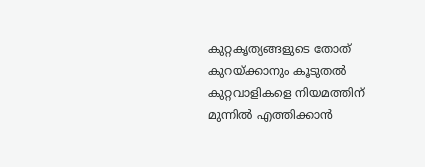കുറ്റകൃത്യങ്ങളുടെ തോത് കുറയ്ക്കാനും കൂടുതല്‍ കുറ്റവാളികളെ നിയമത്തിന് മുന്നില്‍ എത്തിക്കാന്‍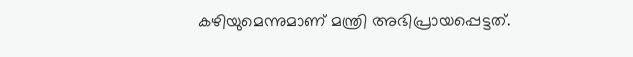കഴിയുമെന്നുമാണ് മന്ത്രി അഭിപ്രായപ്പെട്ടത്.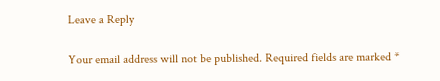Leave a Reply

Your email address will not be published. Required fields are marked *